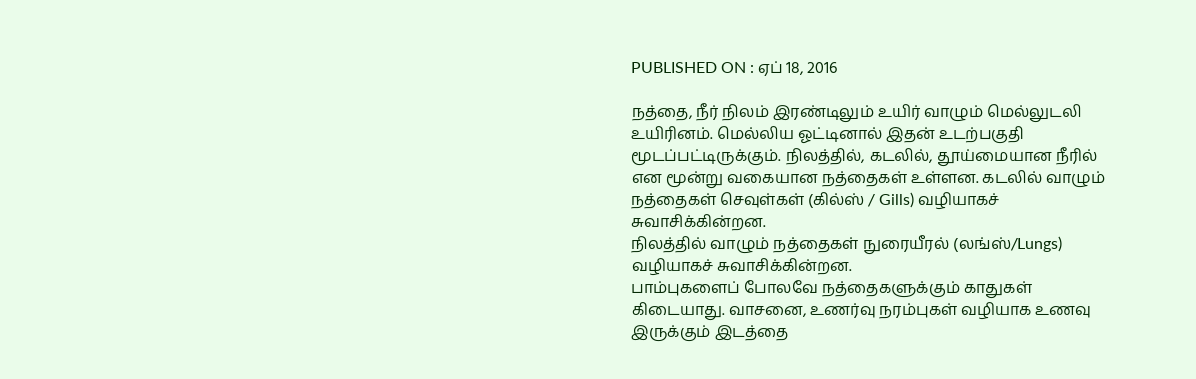PUBLISHED ON : ஏப் 18, 2016

நத்தை, நீர் நிலம் இரண்டிலும் உயிர் வாழும் மெல்லுடலி உயிரினம். மெல்லிய ஓட்டினால் இதன் உடற்பகுதி மூடப்பட்டிருக்கும். நிலத்தில், கடலில், தூய்மையான நீரில் என மூன்று வகையான நத்தைகள் உள்ளன. கடலில் வாழும் நத்தைகள் செவுள்கள் (கில்ஸ் / Gills) வழியாகச் சுவாசிக்கின்றன.
நிலத்தில் வாழும் நத்தைகள் நுரையீரல் (லங்ஸ்/Lungs) வழியாகச் சுவாசிக்கின்றன.
பாம்புகளைப் போலவே நத்தைகளுக்கும் காதுகள் கிடையாது. வாசனை, உணர்வு நரம்புகள் வழியாக உணவு இருக்கும் இடத்தை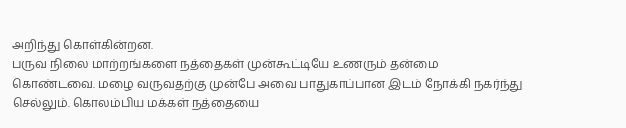அறிந்து கொள்கின்றன.
பருவ நிலை மாற்றங்களை நத்தைகள் முன்கூட்டியே உணரும் தன்மை கொண்டவை. மழை வருவதற்கு முன்பே அவை பாதுகாப்பான இடம் நோக்கி நகர்ந்து செல்லும். கொலம்பிய மக்கள் நத்தையை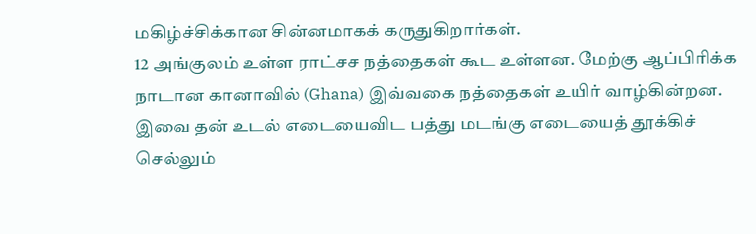மகிழ்ச்சிக்கான சின்னமாகக் கருதுகிறார்கள்.
12 அங்குலம் உள்ள ராட்சச நத்தைகள் கூட உள்ளன. மேற்கு ஆப்பிரிக்க நாடான கானாவில் (Ghana) இவ்வகை நத்தைகள் உயிர் வாழ்கின்றன. இவை தன் உடல் எடையைவிட பத்து மடங்கு எடையைத் தூக்கிச் செல்லும்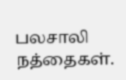பலசாலி நத்தைகள்.